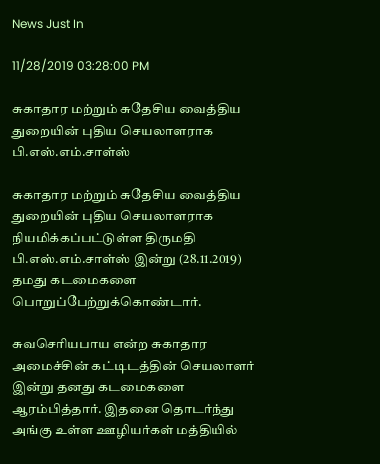News Just In

11/28/2019 03:28:00 PM

சுகாதார மற்றும் சுதேசிய வைத்திய துறையின் புதிய செயலாளராக பி.எஸ்.எம்.சாள்ஸ்

சுகாதார மற்றும் சுதேசிய வைத்திய துறையின் புதிய செயலாளராக நியமிக்கப்பட்டுள்ள திருமதி பி.எஸ்.எம்.சாள்ஸ் இன்று (28.11.2019) தமது கடமைகளை பொறுப்பேற்றுக்கொண்டார்.

சுவசெரியபாய என்ற சுகாதார அமைச்சின் கட்டிடத்தின் செயலாளர் இன்று தனது கடமைகளை ஆரம்பித்தார். இதனை தொடர்ந்து அங்கு உள்ள ஊழியர்கள் மத்தியில்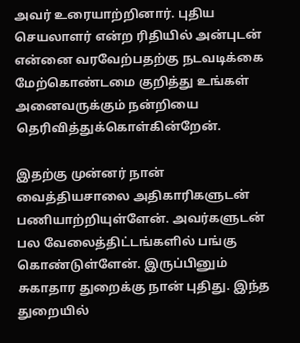அவர் உரையாற்றினார். புதிய செயலாளர் என்ற ரிதியில் அன்புடன் என்னை வரவேற்பதற்கு நடவடிக்கை மேற்கொண்டமை குறித்து உங்கள் அனைவருக்கும் நன்றியை தெரிவித்துக்கொள்கின்றேன்.

இதற்கு முன்னர் நான் வைத்தியசாலை அதிகாரிகளுடன் பணியாற்றியுள்ளேன். அவர்களுடன் பல வேலைத்திட்டங்களில் பங்கு கொண்டுள்ளேன். இருப்பினும் சுகாதார துறைக்கு நான் புதிது. இந்த துறையில்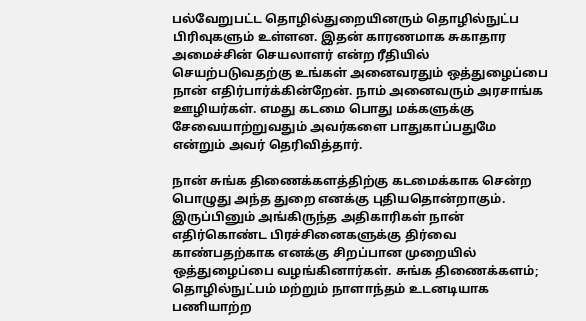பல்வேறுபட்ட தொழில்துறையினரும் தொழில்நுட்ப பிரிவுகளும் உள்ளன. இதன் காரணமாக சுகாதார அமைச்சின் செயலாளர் என்ற ரீதியில் செயற்படுவதற்கு உங்கள் அனைவரதும் ஒத்துழைப்பை நான் எதிர்பார்க்கின்றேன். நாம் அனைவரும் அரசாங்க ஊழியர்கள். எமது கடமை பொது மக்களுக்கு சேவையாற்றுவதும் அவர்களை பாதுகாப்பதுமே என்றும் அவர் தெரிவித்தார்.

நான் சுங்க திணைக்களத்திற்கு கடமைக்காக சென்ற பொழுது அந்த துறை எனக்கு புதியதொன்றாகும். இருப்பினும் அங்கிருந்த அதிகாரிகள் நான் எதிர்கொண்ட பிரச்சினைகளுக்கு திர்வை காண்பதற்காக எனக்கு சிறப்பான முறையில் ஒத்துழைப்பை வழங்கினார்கள். சுங்க திணைக்களம்; தொழில்நுட்பம் மற்றும் நாளாந்தம் உடனடியாக பணியாற்ற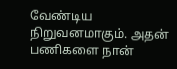வேண்டிய நிறுவனமாகும். அதன் பணிகளை நான்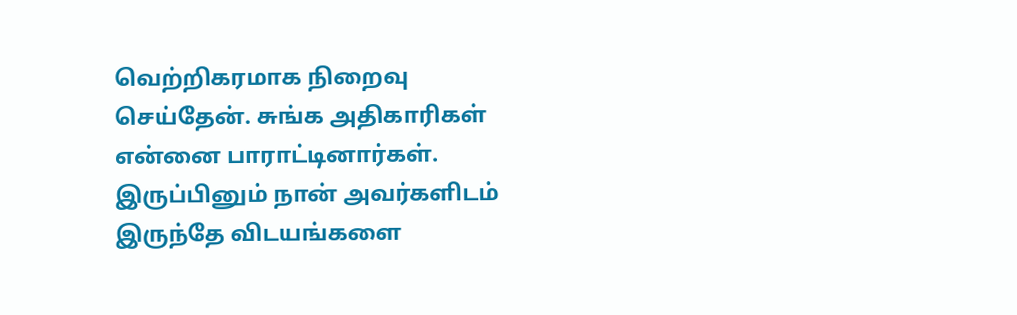வெற்றிகரமாக நிறைவு செய்தேன். சுங்க அதிகாரிகள் என்னை பாராட்டினார்கள். இருப்பினும் நான் அவர்களிடம் இருந்தே விடயங்களை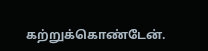கற்றுக்கொண்டேன்.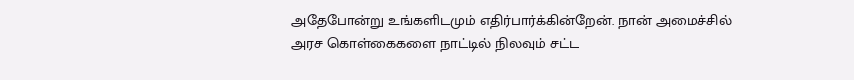அதேபோன்று உங்களிடமும் எதிர்பார்க்கின்றேன். நான் அமைச்சில் அரச கொள்கைகளை நாட்டில் நிலவும் சட்ட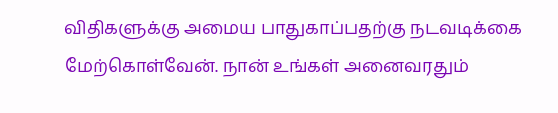விதிகளுக்கு அமைய பாதுகாப்பதற்கு நடவடிக்கை மேற்கொள்வேன். நான் உங்கள் அனைவரதும்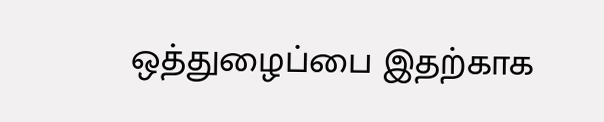ஒத்துழைப்பை இதற்காக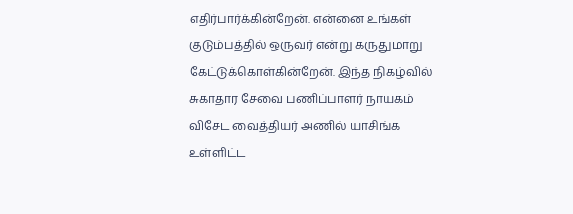எதிர்பார்க்கின்றேன். என்னை உங்கள் குடும்பத்தில் ஒருவர் என்று கருதுமாறு கேட்டுக்கொள்கின்றேன். இந்த நிகழ்வில் சுகாதார சேவை பணிப்பாளர் நாயகம் விசேட வைத்தியர் அணில் யாசிங்க உள்ளிட்ட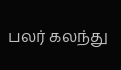பலர் கலந்து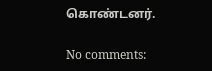கொண்டனர்.

No comments: